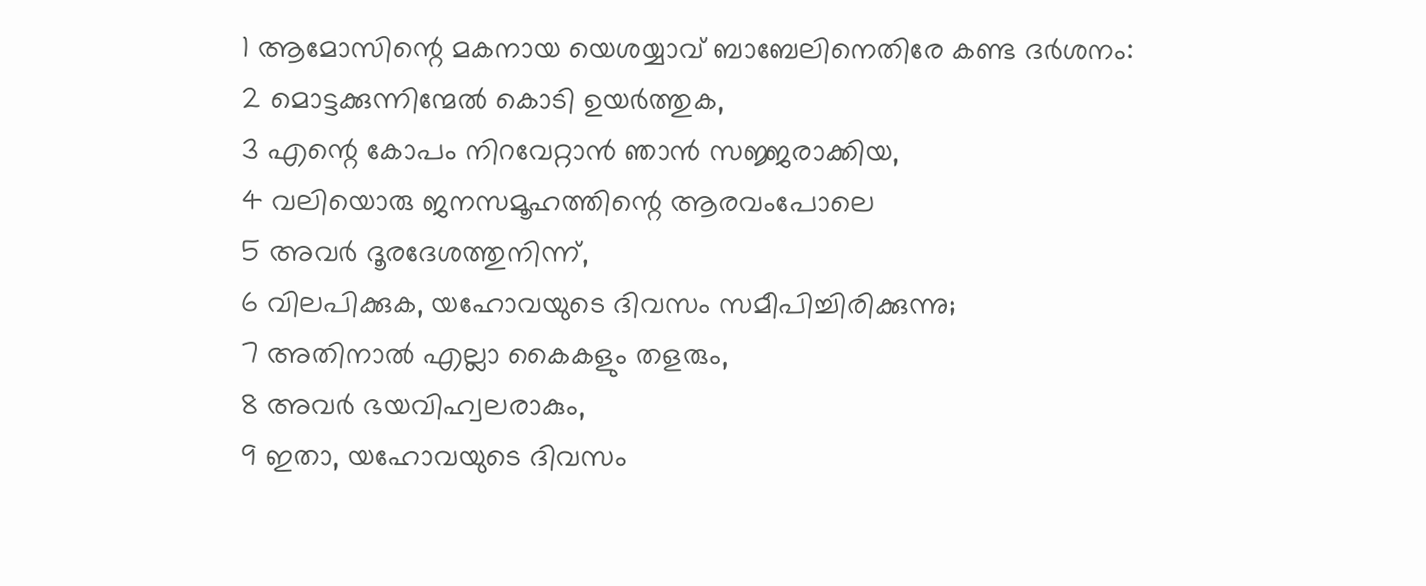1 ആമോസിന്റെ മകനായ യെശയ്യാവ് ബാബേലിനെതിരേ കണ്ട ദർശനം:
2 മൊട്ടക്കുന്നിന്മേൽ കൊടി ഉയർത്തുക,
3 എന്റെ കോപം നിറവേറ്റാൻ ഞാൻ സജ്ജരാക്കിയ,
4 വലിയൊരു ജനസമൂഹത്തിന്റെ ആരവംപോലെ
5 അവർ ദൂരദേശത്തുനിന്ന്,
6 വിലപിക്കുക, യഹോവയുടെ ദിവസം സമീപിച്ചിരിക്കുന്നു;
7 അതിനാൽ എല്ലാ കൈകളും തളരും,
8 അവർ ഭയവിഹ്വലരാകും,
9 ഇതാ, യഹോവയുടെ ദിവസം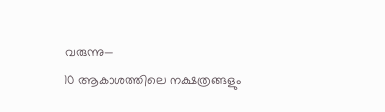വരുന്നു—
10 ആകാശത്തിലെ നക്ഷത്രങ്ങളും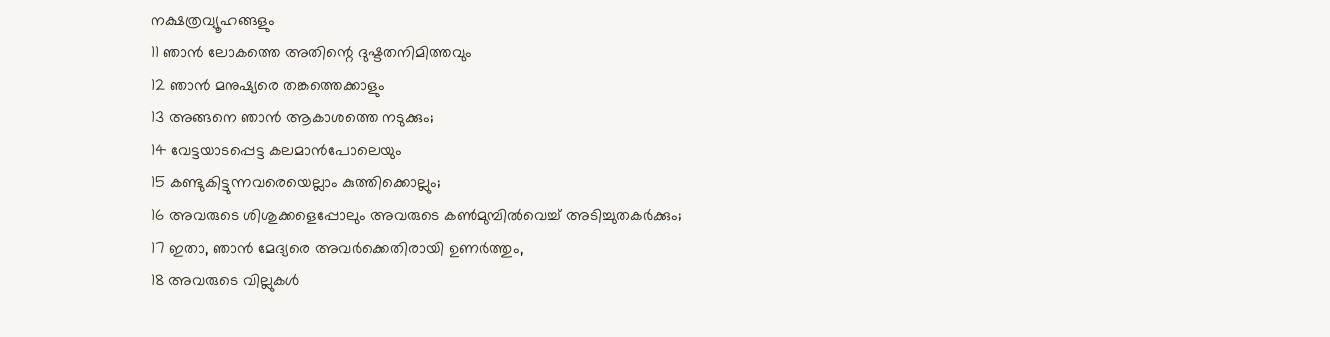നക്ഷത്രവ്യൂഹങ്ങളും
11 ഞാൻ ലോകത്തെ അതിന്റെ ദുഷ്ടതനിമിത്തവും
12 ഞാൻ മനുഷ്യരെ തങ്കത്തെക്കാളും
13 അങ്ങനെ ഞാൻ ആകാശത്തെ നടുക്കും;
14 വേട്ടയാടപ്പെട്ട കലമാൻപോലെയും
15 കണ്ടുകിട്ടുന്നവരെയെല്ലാം കുത്തിക്കൊല്ലും;
16 അവരുടെ ശിശുക്കളെപ്പോലും അവരുടെ കൺമുമ്പിൽവെച്ച് അടിച്ചുതകർക്കും;
17 ഇതാ, ഞാൻ മേദ്യരെ അവർക്കെതിരായി ഉണർത്തും,
18 അവരുടെ വില്ലുകൾ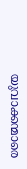യുവാക്കന്മാരെ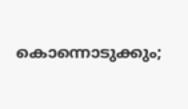കൊന്നൊടുക്കും;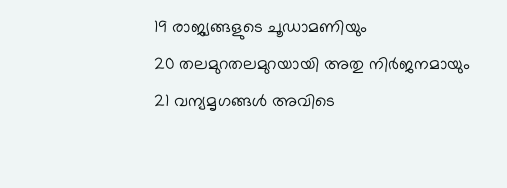19 രാജ്യങ്ങളുടെ ചൂഡാമണിയും
20 തലമുറതലമുറയായി അതു നിർജനമായും
21 വന്യമൃഗങ്ങൾ അവിടെ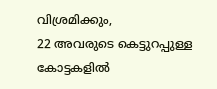വിശ്രമിക്കും,
22 അവരുടെ കെട്ടുറപ്പുള്ള കോട്ടകളിൽ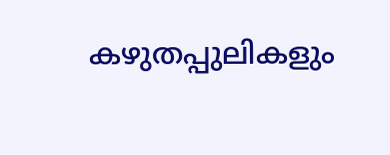കഴുതപ്പുലികളും